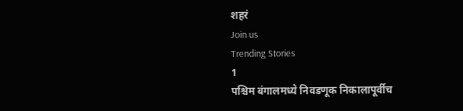शहरं
Join us
Trending Stories
1
पश्चिम बंगालमध्ये निवडणूक निकालापूर्वीच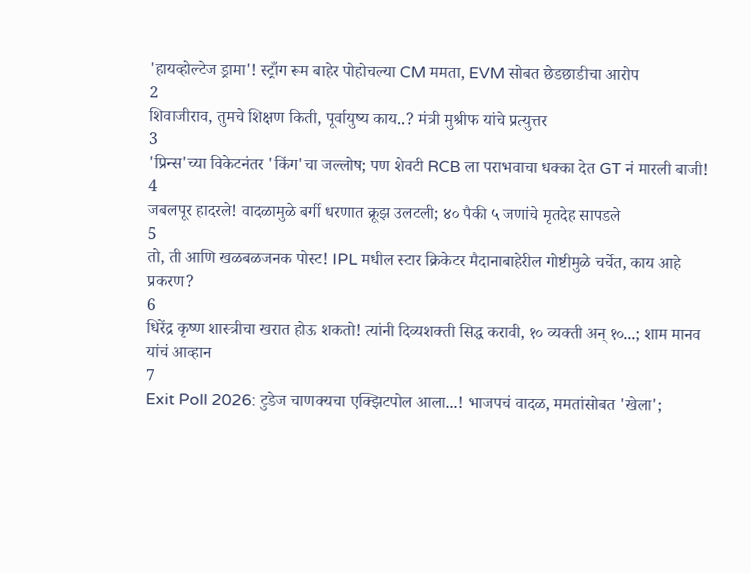'हायव्होल्टेज ड्रामा'! स्ट्राँग रूम बाहेर पोहोचल्या CM ममता, EVM सोबत छेडछाडीचा आरोप
2
शिवाजीराव, तुमचे शिक्षण किती, पूर्वायुष्य काय..? मंत्री मुश्रीफ यांचे प्रत्युत्तर
3
'प्रिन्स'च्या विकेटनंतर 'किंग'चा जल्लोष; पण शेवटी RCB ला पराभवाचा धक्का देत GT नं मारली बाजी!
4
जबलपूर हादरले! वादळामुळे बर्गी धरणात क्रूझ उलटली; ४० पैकी ५ जणांचे मृतदेह सापडले
5
तो, ती आणि खळबळजनक पोस्ट! IPL मधील स्टार क्रिकेटर मैदानाबाहेरील गोष्टीमुळे चर्चेत, काय आहे प्रकरण?
6
धिरेंद्र कृष्ण शास्त्रीचा खरात होऊ शकतो! त्यांनी दिव्यशक्ती सिद्ध करावी, १० व्यक्ती अन् १०...; शाम मानव यांचं आव्हान
7
Exit Poll 2026: टुडेज चाणक्यचा एक्झिटपोल आला...! भाजपचं वादळ, ममतांसोबत 'खेला';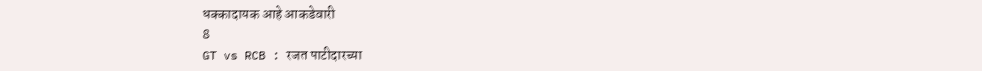धक्कादायक आहे आकडेवारी
8
GT vs RCB : रजत पाटीदारच्या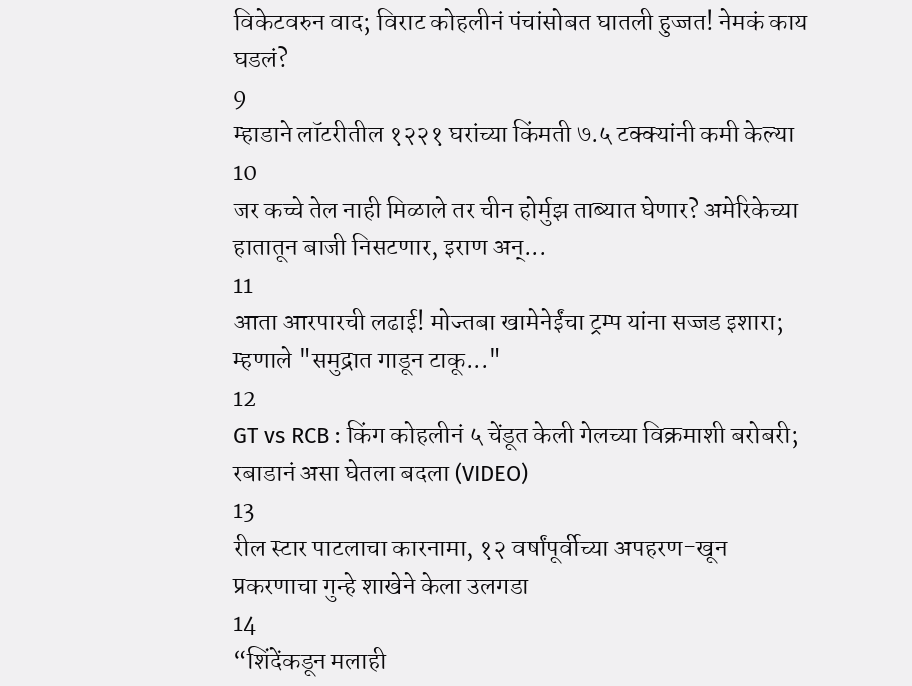विकेटवरुन वाद; विराट कोहलीनं पंचांसोबत घातली हुज्जत! नेमकं काय घडलं?
9
म्हाडाने लॉटरीतील १२२१ घरांच्या किंमती ७.५ टक्क्यांनी कमी केल्या
10
जर कच्चे तेल नाही मिळाले तर चीन होर्मुझ ताब्यात घेणार? अमेरिकेच्या हातातून बाजी निसटणार, इराण अन्...
11
आता आरपारची लढाई! मोज्तबा खामेनेईंचा ट्रम्प यांना सज्जड इशारा; म्हणाले "समुद्रात गाडून टाकू..."
12
GT vs RCB : किंग कोहलीनं ५ चेंडूत केली गेलच्या विक्रमाशी बरोबरी; रबाडानं असा घेतला बदला (VIDEO)
13
रील स्टार पाटलाचा कारनामा, १२ वर्षांपूर्वीच्या अपहरण-खून प्रकरणाचा गुन्हे शाखेने केला उलगडा
14
“शिंदेंकडून मलाही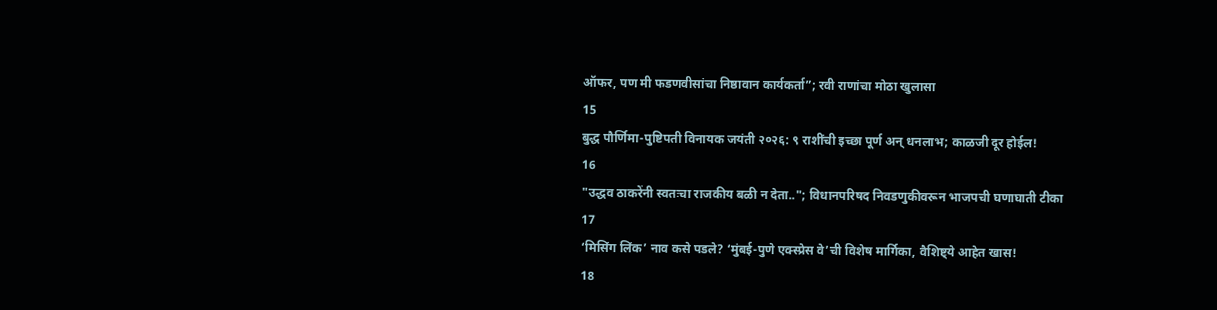ऑफर, पण मी फडणवीसांचा निष्ठावान कार्यकर्ता”; रवी राणांचा मोठा खुलासा
15
बुद्ध पौर्णिमा-पुष्टिपती विनायक जयंती २०२६: ९ राशींची इच्छा पूर्ण अन् धनलाभ; काळजी दूर होईल!
16
"उद्धव ठाकरेंनी स्वतःचा राजकीय बळी न देता.."; विधानपरिषद निवडणुकीवरून भाजपची घणाघाती टीका
17
‘मिसिंग लिंक’ नाव कसे पडले? ‘मुंबई-पुणे एक्स्प्रेस वे’ची विशेष मार्गिका, वैशिष्ट्ये आहेत खास!
18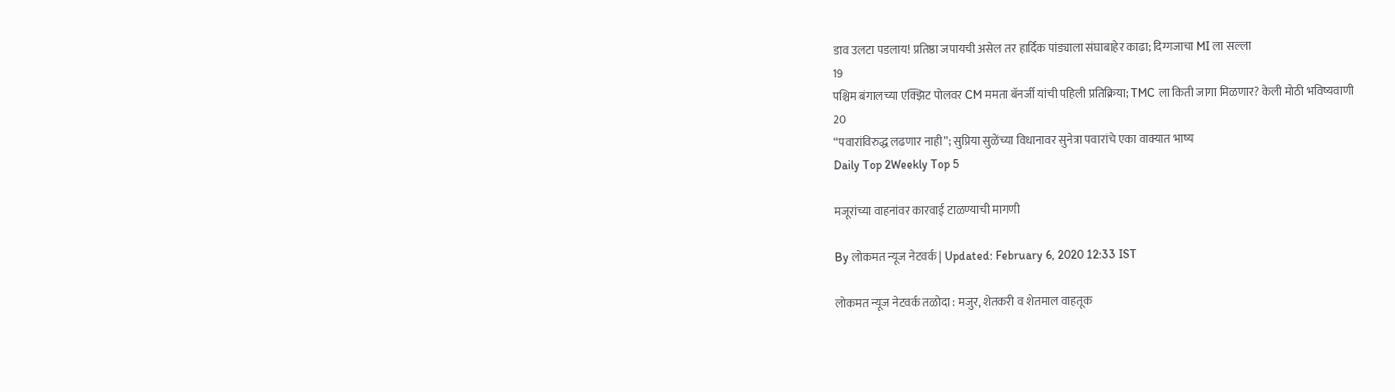डाव उलटा पडलाय! प्रतिष्ठा जपायची असेल तर हार्दिक पांड्याला संघाबाहेर काढा; दिग्गजाचा MI ला सल्ला
19
पश्चिम बंगालच्या एक्झिट पोलवर CM ममता बॅनर्जी यांची पहिली प्रतिक्रिया; TMC ला किती जागा मिळणार? केली मोठी भविष्यवाणी
20
“पवारांविरुद्ध लढणार नाही”; सुप्रिया सुळेंच्या विधानावर सुनेत्रा पवारांचे एका वाक्यात भाष्य
Daily Top 2Weekly Top 5

मजूरांच्या वाहनांवर कारवाई टाळण्याची मागणी

By लोकमत न्यूज नेटवर्क | Updated: February 6, 2020 12:33 IST

लोकमत न्यूज नेटवर्क तळोदा : मजुर, शेतकरी व शेतमाल वाहतूक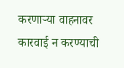करणाऱ्या वाहनावर कारवाई न करण्याची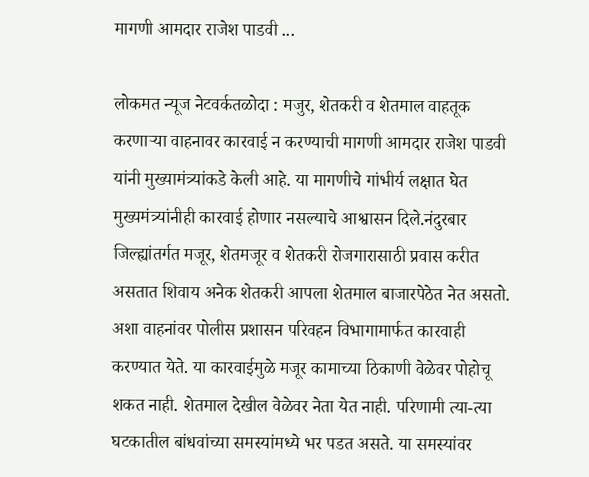मागणी आमदार राजेश पाडवी ...

लोकमत न्यूज नेटवर्कतळोदा : मजुर, शेतकरी व शेतमाल वाहतूक करणाऱ्या वाहनावर कारवाई न करण्याची मागणी आमदार राजेश पाडवी यांनी मुख्यामंत्र्यांकडे केली आहे. या मागणीचे गांभीर्य लक्षात घेत मुख्यमंत्र्यांनीही कारवाई होणार नसल्याचे आश्वासन दिले.नंदुरबार जिल्ह्यांतर्गत मजूर, शेतमजूर व शेतकरी रोजगारासाठी प्रवास करीत असतात शिवाय अनेक शेतकरी आपला शेतमाल बाजारपेठेत नेत असतो. अशा वाहनांवर पोलीस प्रशासन परिवहन विभागामार्फत कारवाही करण्यात येते. या कारवाईमुळे मजूर कामाच्या ठिकाणी वेळेवर पोहोचू शकत नाही. शेतमाल देखील वेळेवर नेता येत नाही. परिणामी त्या-त्या घटकातील बांधवांच्या समस्यांमध्ये भर पडत असते. या समस्यांवर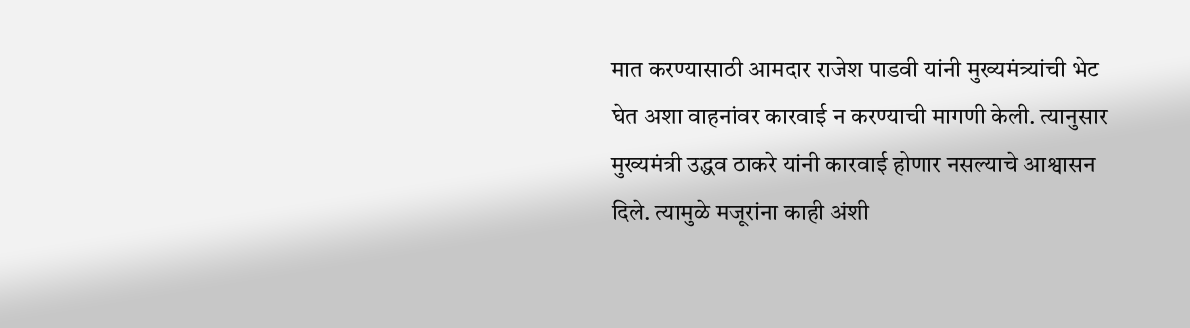मात करण्यासाठी आमदार राजेश पाडवी यांनी मुख्यमंत्र्यांची भेट घेत अशा वाहनांवर कारवाई न करण्याची मागणी केली. त्यानुसार मुख्यमंत्री उद्धव ठाकरे यांनी कारवाई होणार नसल्याचे आश्वासन दिले. त्यामुळे मजूरांना काही अंशी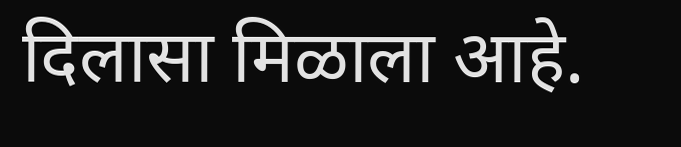दिलासा मिळाला आहे.